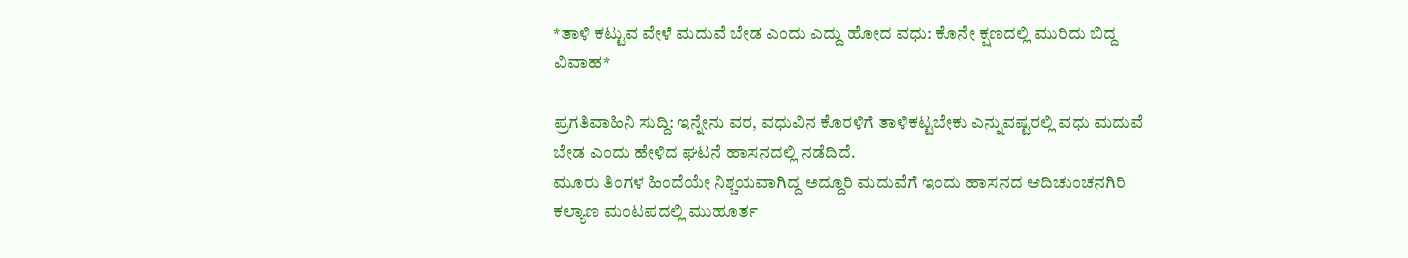*ತಾಳಿ ಕಟ್ಟುವ ವೇಳೆ ಮದುವೆ ಬೇಡ ಎಂದು ಎದ್ದು ಹೋದ ವಧು: ಕೊನೇ ಕ್ಷಣದಲ್ಲಿ ಮುರಿದು ಬಿದ್ದ ವಿವಾಹ*

ಪ್ರಗತಿವಾಹಿನಿ ಸುದ್ದಿ: ಇನ್ನೇನು ವರ, ವಧುವಿನ ಕೊರಳಿಗೆ ತಾಳಿಕಟ್ಟಬೇಕು ಎನ್ನುವಷ್ಟರಲ್ಲಿ ವಧು ಮದುವೆ ಬೇಡ ಎಂದು ಹೇಳಿದ ಘಟನೆ ಹಾಸನದಲ್ಲಿ ನಡೆದಿದೆ.
ಮೂರು ತಿಂಗಳ ಹಿಂದೆಯೇ ನಿಶ್ಚಯವಾಗಿದ್ದ ಅದ್ದೂರಿ ಮದುವೆಗೆ ಇಂದು ಹಾಸನದ ಆದಿಚುಂಚನಗಿರಿ ಕಲ್ಯಾಣ ಮಂಟಪದಲ್ಲಿ ಮುಹೂರ್ತ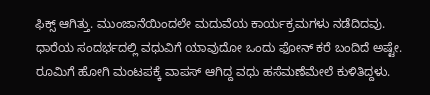ಫಿಕ್ಸ್ ಆಗಿತ್ತು. ಮುಂಜಾನೆಯಿಂದಲೇ ಮದುವೆಯ ಕಾರ್ಯಕ್ರಮಗಳು ನಡೆದಿದವು. ಧಾರೆಯ ಸಂದರ್ಭದಲ್ಲಿ ವಧುವಿಗೆ ಯಾವುದೋ ಒಂದು ಫೋನ್ ಕರೆ ಬಂದಿದೆ ಅಷ್ಟೇ. ರೂಮಿಗೆ ಹೋಗಿ ಮಂಟಪಕ್ಕೆ ವಾಪಸ್ ಆಗಿದ್ದ ವಧು ಹಸೆಮಣೆಮೇಲೆ ಕುಳಿತಿದ್ದಳು.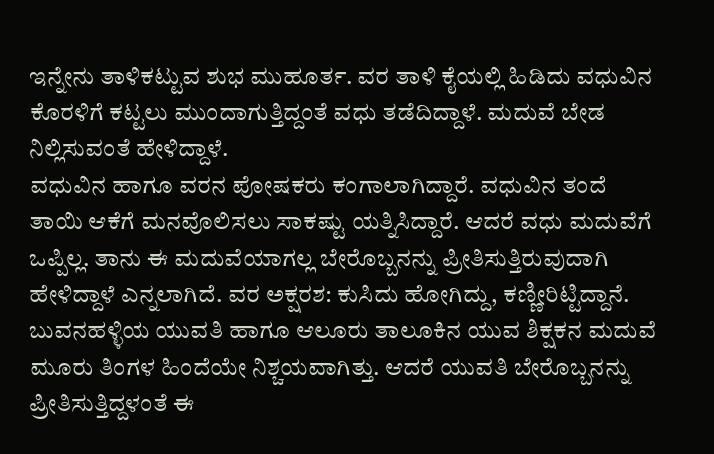ಇನ್ನೇನು ತಾಳಿಕಟ್ಟುವ ಶುಭ ಮುಹೂರ್ತ. ವರ ತಾಳಿ ಕೈಯಲ್ಲಿ ಹಿಡಿದು ವಧುವಿನ ಕೊರಳಿಗೆ ಕಟ್ಟಲು ಮುಂದಾಗುತ್ತಿದ್ದಂತೆ ವಧು ತಡೆದಿದ್ದಾಳೆ. ಮದುವೆ ಬೇಡ ನಿಲ್ಲಿಸುವಂತೆ ಹೇಳಿದ್ದಾಳೆ.
ವಧುವಿನ ಹಾಗೂ ವರನ ಪೋಷಕರು ಕಂಗಾಲಾಗಿದ್ದಾರೆ. ವಧುವಿನ ತಂದೆ ತಾಯಿ ಆಕೆಗೆ ಮನವೊಲಿಸಲು ಸಾಕಷ್ಟು ಯತ್ನಿಸಿದ್ದಾರೆ. ಆದರೆ ವಧು ಮದುವೆಗೆ ಒಪ್ಪಿಲ್ಲ. ತಾನು ಈ ಮದುವೆಯಾಗಲ್ಲ ಬೇರೊಬ್ಬನನ್ನು ಪ್ರೀತಿಸುತ್ತಿರುವುದಾಗಿ ಹೇಳಿದ್ದಾಳೆ ಎನ್ನಲಾಗಿದೆ. ವರ ಅಕ್ಷರಶ: ಕುಸಿದು ಹೋಗಿದ್ದು, ಕಣ್ಣೀರಿಟ್ಟಿದ್ದಾನೆ.
ಬುವನಹಳ್ಳಿಯ ಯುವತಿ ಹಾಗೂ ಆಲೂರು ತಾಲೂಕಿನ ಯುವ ಶಿಕ್ಷಕನ ಮದುವೆ ಮೂರು ತಿಂಗಳ ಹಿಂದೆಯೇ ನಿಶ್ಚಯವಾಗಿತ್ತು. ಆದರೆ ಯುವತಿ ಬೇರೊಬ್ಬನನ್ನು ಪ್ರೀತಿಸುತ್ತಿದ್ದಳಂತೆ ಈ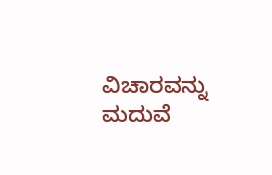ವಿಚಾರವನ್ನು ಮದುವೆ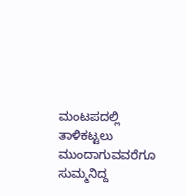ಮಂಟಪದಲ್ಲಿ ತಾಳಿಕಟ್ಟಲು ಮುಂದಾಗುವವರೆಗೂ ಸುಮ್ಮನಿದ್ದ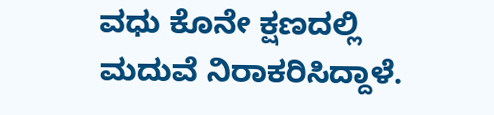ವಧು ಕೊನೇ ಕ್ಷಣದಲ್ಲಿ ಮದುವೆ ನಿರಾಕರಿಸಿದ್ದಾಳೆ.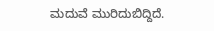ಮದುವೆ ಮುರಿದುಬಿದ್ದಿದೆ.